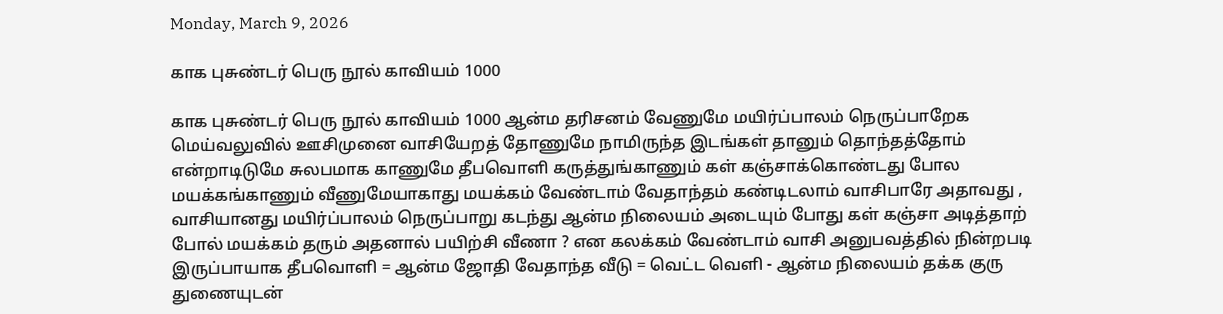Monday, March 9, 2026

காக புசுண்டர் பெரு நூல் காவியம் 1000

காக புசுண்டர் பெரு நூல் காவியம் 1000 ஆன்ம தரிசனம் வேணுமே மயிர்ப்பாலம் நெருப்பாறேக மெய்வலுவில் ஊசிமுனை வாசியேறத் தோணுமே நாமிருந்த இடங்கள் தானும் தொந்தத்தோம் என்றாடிடுமே சுலபமாக காணுமே தீபவொளி கருத்துங்காணும் கள் கஞ்சாக்கொண்டது போல மயக்கங்காணும் வீணுமேயாகாது மயக்கம் வேண்டாம் வேதாந்தம் கண்டிடலாம் வாசிபாரே அதாவது , வாசியானது மயிர்ப்பாலம் நெருப்பாறு கடந்து ஆன்ம நிலையம் அடையும் போது கள் கஞ்சா அடித்தாற் போல் மயக்கம் தரும் அதனால் பயிற்சி வீணா ? என கலக்கம் வேண்டாம் வாசி அனுபவத்தில் நின்றபடி இருப்பாயாக தீபவொளி = ஆன்ம ஜோதி வேதாந்த வீடு = வெட்ட வெளி - ஆன்ம நிலையம் தக்க குரு துணையுடன்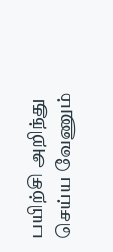பயிற்சி அறிந்து செய்ய வேணும்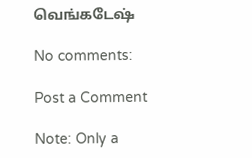வெங்கடேஷ்

No comments:

Post a Comment

Note: Only a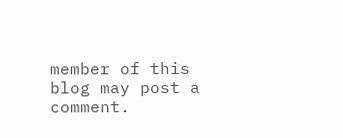member of this blog may post a comment.